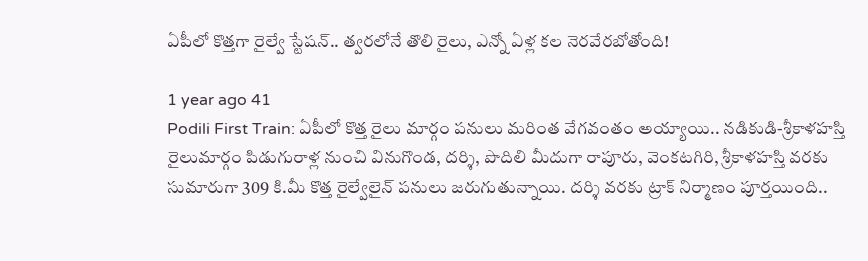ఏపీలో కొత్తగా రైల్వే స్టేషన్.. త్వరలోనే తొలి రైలు, ఎన్నో ఏళ్ల కల నెరవేరబోతోంది!

1 year ago 41
Podili First Train: ఏపీలో కొత్త రైలు మార్గం పనులు మరింత వేగవంతం అయ్యాయి.. నడికుడి-శ్రీకాళహస్తి రైలుమార్గం పిడుగురాళ్ల నుంచి వినుగొండ, దర్శి, పొదిలి మీదుగా రాపూరు, వెంకటగిరి, శ్రీకాళహస్తి వరకు సుమారుగా 309 కి.మీ కొత్త రైల్వేలైన్‌ పనులు జరుగుతున్నాయి. దర్శి వరకు ట్రాక్‌ నిర్మాణం పూర్తయింది..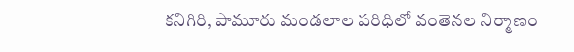కనిగిరి, పామూరు మండలాల పరిధిలో వంతెనల నిర్మాణం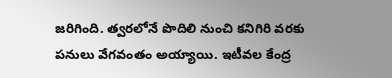జరిగింది. త్వరలోనే పొదిలి నుంచి కనిగిరి వరకు పనులు వేగవంతం అయ్యాయి. ఇటీవల కేంద్ర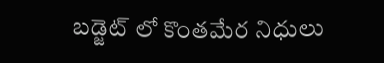బడ్జెట్‌ లో కొంతమేర నిధులు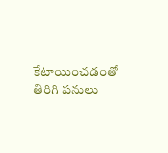కేటాయించడంతో తిరిగి పనులు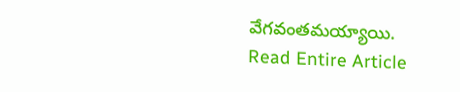వేగవంతమయ్యాయి.
Read Entire Article